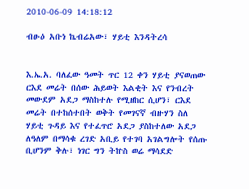2010-06-09 14:18:12

ብፁዕ አቡነ ኬብሬአው፣ ሃይቲ እንዳትረሳ


እ.ኤ.አ. ባለፈው ዓመት ጥር 12 ቀን ሃይቲ ያናወጠው ርእደ መሬት በሰው ሕይወት እልቂት እና የንብረት መውደም አደጋ ማስከተሉ የሚዘከር ሲሆን፣ ርእደ መሬት በተከሰተበት ወቅት የመገናኛ ብዙሃን ስለ ሃይቲ ጉዳይ እና የተፈጥሮ አደጋ ያስከተለው አደጋ ለዓለም በማሳቁ ረገድ አቢይ የተገባ አገልግሎት የሰጡ ቢሆንም ቅሉ፣ ነገር ግን ትኵስ ወሬ ማሳደድ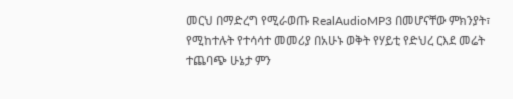መርህ በማድረግ የሚራወጡ RealAudioMP3 በመሆናቸው ምክንያት፣ የሚከተሉት የተሳሳተ መመሪያ በአሁኑ ወቅት የሃይቲ የድህረ ርእደ መሬት ተጨባጭ ሁኔታ ምን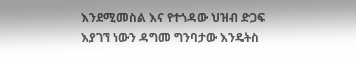እንደሚመስል እና የተጎዳው ህዝብ ድጋፍ እያገኘ ነውን ዳግመ ግንባታው እንዴትስ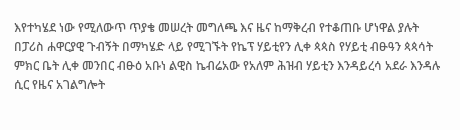እየተካሄደ ነው የሚለውጥ ጥያቄ መሠረት መግለጫ እና ዜና ከማቅረብ የተቆጠቡ ሆነዋል ያሉት በፓሪስ ሐዋርያዊ ጉብኝት በማካሄድ ላይ የሚገኙት የኬፕ ሃይቲየን ሊቀ ጳጳስ የሃይቲ ብፁዓን ጳጳሳት ምክር ቤት ሊቀ መንበር ብፁዕ አቡነ ልዊስ ኬብሬአው የአለም ሕዝብ ሃይቲን እንዳይረሳ አደራ እንዳሉ ሲር የዜና አገልግሎት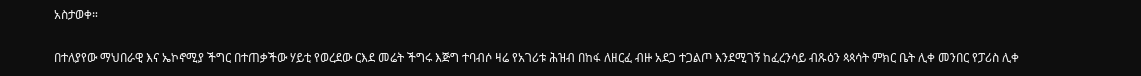አስታወቀ።

በተለያየው ማህበራዊ እና ኤኮኖሚያ ችግር በተጠቃችው ሃይቲ የወረደው ርእደ መሬት ችግሩ እጅግ ተባብሶ ዛሬ የአገሪቱ ሕዝብ በከፋ ለዘርፈ ብዙ አደጋ ተጋልጦ እንደሚገኝ ከፈረንሳይ ብጹዕን ጳጳሳት ምክር ቤት ሊቀ መንበር የፓሪስ ሊቀ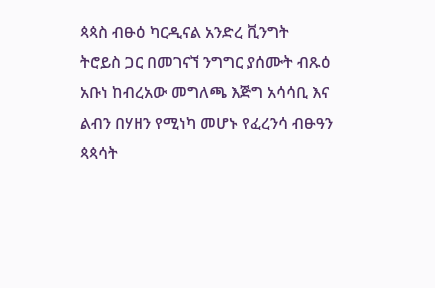ጳጳስ ብፁዕ ካርዲናል አንድረ ቪንግት ትሮይስ ጋር በመገናኘ ንግግር ያሰሙት ብጹዕ አቡነ ከብረአው መግለጫ እጅግ አሳሳቢ እና ልብን በሃዘን የሚነካ መሆኑ የፈረንሳ ብፁዓን ጳጳሳት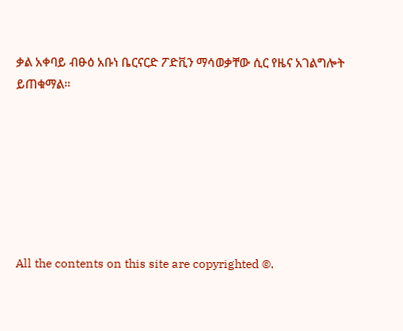ቃል አቀባይ ብፁዕ አቡነ ቤርናርድ ፖድቪን ማሳወቃቸው ሲር የዜና አገልግሎት ይጠቁማል።







All the contents on this site are copyrighted ©.